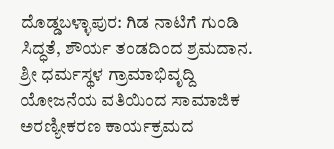ದೊಡ್ಡಬಳ್ಳಾಪುರ: ಗಿಡ ನಾಟಿಗೆ ಗುಂಡಿ ಸಿದ್ಧತೆ, ಶೌರ್ಯ ತಂಡದಿಂದ ಶ್ರಮದಾನ.
ಶ್ರೀ ಧರ್ಮಸ್ಥಳ ಗ್ರಾಮಾಭಿವೃದ್ದಿ ಯೋಜನೆಯ ವತಿಯಿಂದ ಸಾಮಾಜಿಕ ಅರಣ್ಯೀಕರಣ ಕಾರ್ಯಕ್ರಮದ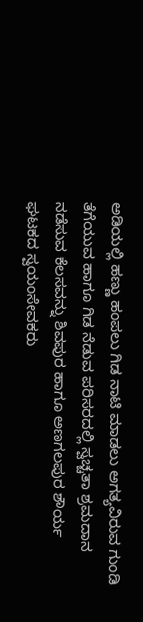ಅಡಿಯಲ್ಲಿ ಹಣ್ಣು ಹಂಪಲು ಗಿಡ ನಾಟಿ ಮಾಡಲು ಅಗತ್ಯವಿರುವ ಗುಂಡಿ ತೆಗೆಯುವ ಹಾಗೂ ಗಿಡ ನೆಡುವ ಪರಿಸರದಲ್ಲಿ ಸ್ವಚ್ಚತಾ ಶ್ರಮದಾನ ನಡೆಸುವ ಕೆಲಸವನ್ನು ಶಿವಪುರ ಹಾಗೂ ಅಣಗಲಪುರ ಶೌರ್ಯ ಘಟಕದ ಸ್ವಯಂಸೇವಕರು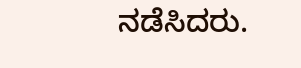ನಡೆಸಿದರು.